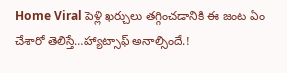Home Viral పెళ్లి ఖర్చులు తగ్గించడానికి ఈ జంట ఏం చేశారో తెలిస్తే…హ్యాట్సాఫ్ అనాల్సిందే.!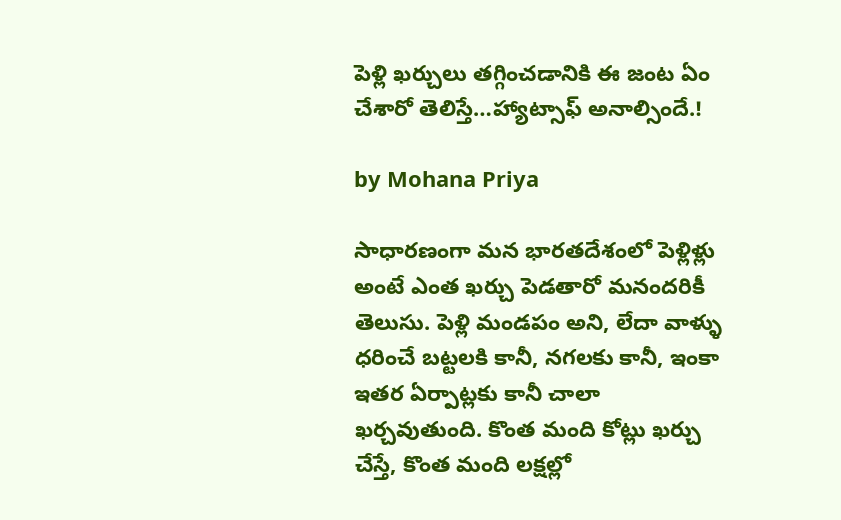పెళ్లి ఖర్చులు తగ్గించడానికి ఈ జంట ఏం చేశారో తెలిస్తే…హ్యాట్సాఫ్ అనాల్సిందే.!

by Mohana Priya

సాధారణంగా మన భారతదేశంలో పెళ్లిళ్లు అంటే ఎంత ఖర్చు పెడతారో మనందరికీ తెలుసు. పెళ్లి మండపం అని, లేదా వాళ్ళు ధరించే బట్టలకి కానీ, నగలకు కానీ, ఇంకా ఇతర ఏర్పాట్లకు కానీ చాలా ఖర్చవుతుంది. కొంత మంది కోట్లు ఖర్చు చేస్తే, కొంత మంది లక్షల్లో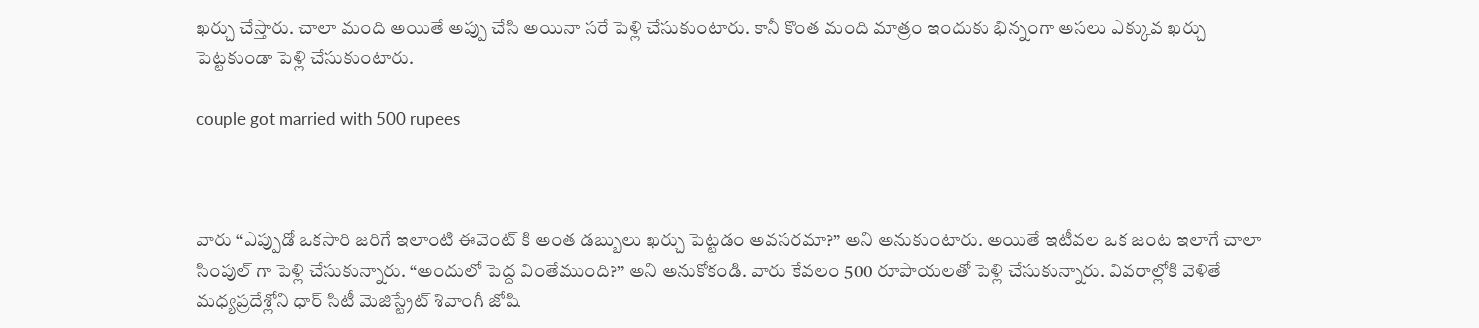ఖర్చు చేస్తారు. చాలా మంది అయితే అప్పు చేసి అయినా సరే పెళ్లి చేసుకుంటారు. కానీ కొంత మంది మాత్రం ఇందుకు భిన్నంగా అసలు ఎక్కువ ఖర్చు పెట్టకుండా పెళ్లి చేసుకుంటారు.

couple got married with 500 rupees



వారు “ఎప్పుడో ఒకసారి జరిగే ఇలాంటి ఈవెంట్ కి అంత డబ్బులు ఖర్చు పెట్టడం అవసరమా?” అని అనుకుంటారు. అయితే ఇటీవల ఒక జంట ఇలాగే చాలా సింపుల్ గా పెళ్లి చేసుకున్నారు. “అందులో పెద్ద వింతేముంది?” అని అనుకోకండి. వారు కేవలం 500 రూపాయలతో పెళ్లి చేసుకున్నారు. వివరాల్లోకి వెళితే మధ్యప్రదేశ్లోని ధార్ సిటీ మెజిస్ట్రేట్ శివాంగీ జోషి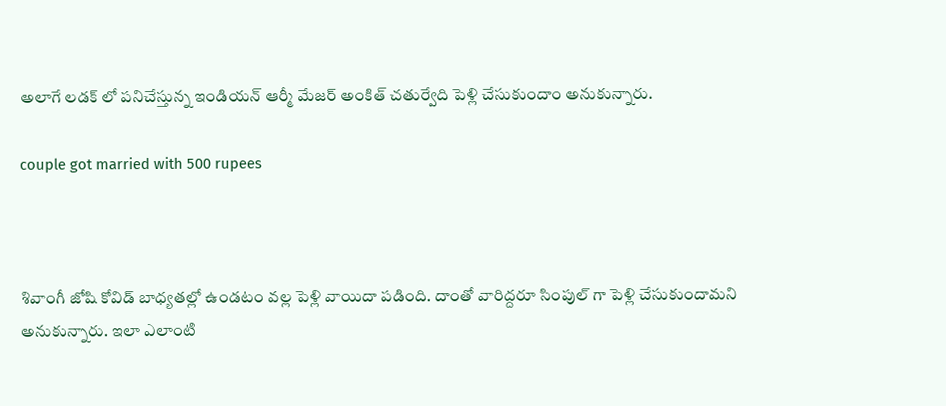అలాగే లడక్ లో పనిచేస్తున్న ఇండియన్ ఆర్మీ మేజర్ అంకిత్ చతుర్వేది పెళ్లి చేసుకుందాం అనుకున్నారు.

couple got married with 500 rupees



శివాంగీ జోషి కోవిడ్ బాధ్యతల్లో ఉండటం వల్ల పెళ్లి వాయిదా పడింది. దాంతో వారిద్దరూ సింపుల్ గా పెళ్లి చేసుకుందామని అనుకున్నారు. ఇలా ఎలాంటి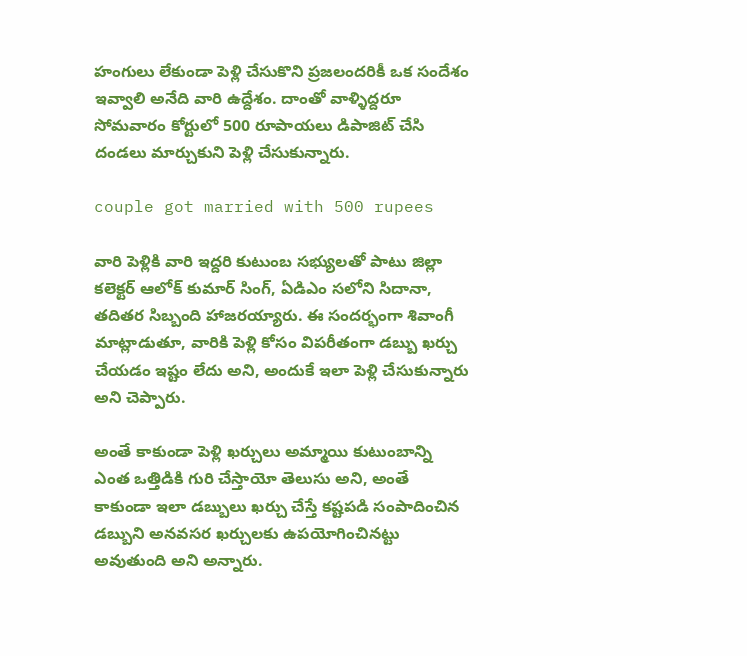హంగులు లేకుండా పెళ్లి చేసుకొని ప్రజలందరికీ ఒక సందేశం ఇవ్వాలి అనేది వారి ఉద్దేశం. దాంతో వాళ్ళిద్దరూ సోమవారం కోర్టులో 500 రూపాయలు డిపాజిట్ చేసి దండలు మార్చుకుని పెళ్లి చేసుకున్నారు.

couple got married with 500 rupees

వారి పెళ్లికి వారి ఇద్దరి కుటుంబ సభ్యులతో పాటు జిల్లా కలెక్టర్ ఆలోక్ కుమార్ సింగ్, ఏడిఎం సలోని సిదానా, తదితర సిబ్బంది హాజరయ్యారు. ఈ సందర్భంగా శివాంగీ మాట్లాడుతూ, వారికి పెళ్లి కోసం విపరీతంగా డబ్బు ఖర్చు చేయడం ఇష్టం లేదు అని, అందుకే ఇలా పెళ్లి చేసుకున్నారు అని చెప్పారు.

అంతే కాకుండా పెళ్లి ఖర్చులు అమ్మాయి కుటుంబాన్ని ఎంత ఒత్తిడికి గురి చేస్తాయో తెలుసు అని, అంతే కాకుండా ఇలా డబ్బులు ఖర్చు చేస్తే కష్టపడి సంపాదించిన డబ్బుని అనవసర ఖర్చులకు ఉపయోగించినట్టు అవుతుంది అని అన్నారు.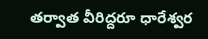తర్వాత వీరిద్దరూ ధారేశ్వర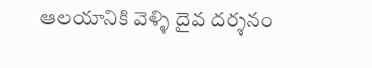ఆలయానికి వెళ్ళి దైవ దర్శనం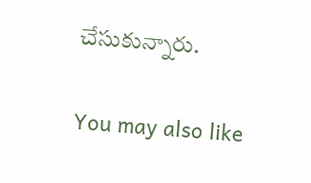చేసుకున్నారు.

You may also like